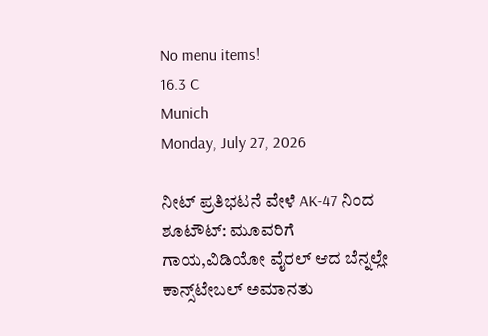No menu items!
16.3 C
Munich
Monday, July 27, 2026

ನೀಟ್ ಪ್ರತಿಭಟನೆ ವೇಳೆ AK-47 ನಿಂದ ಶೂಟೌಟ್: ಮೂವರಿಗೆ ಗಾಯ,ವಿಡಿಯೋ ವೈರಲ್ ಆದ ಬೆನ್ನಲ್ಲೇ ಕಾನ್ಸ್‌ಟೇಬಲ್ ಅಮಾನತು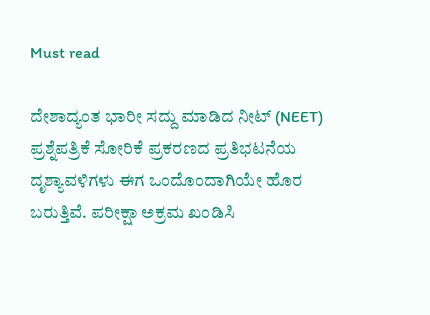Must read

ದೇಶಾದ್ಯಂತ ಭಾರೀ ಸದ್ದು ಮಾಡಿದ ನೀಟ್ (NEET) ಪ್ರಶ್ನೆಪತ್ರಿಕೆ ಸೋರಿಕೆ ಪ್ರಕರಣದ ಪ್ರತಿಭಟನೆಯ ದೃಶ್ಯಾವಳಿಗಳು ಈಗ ಒಂದೊಂದಾಗಿಯೇ ಹೊರ ಬರುತ್ತಿವೆ. ಪರೀಕ್ಷಾ ಅಕ್ರಮ ಖಂಡಿಸಿ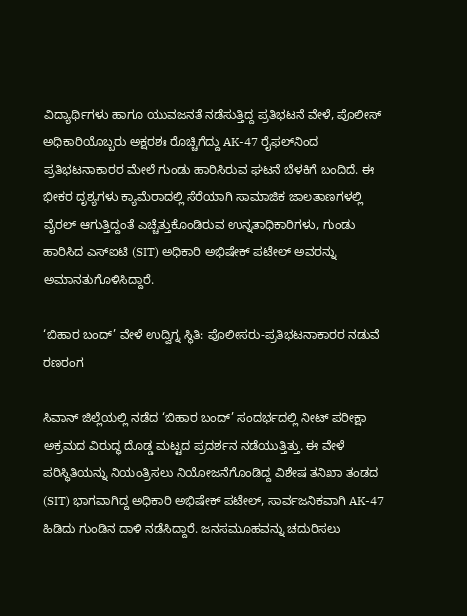ವಿದ್ಯಾರ್ಥಿಗಳು ಹಾಗೂ ಯುವಜನತೆ ನಡೆಸುತ್ತಿದ್ದ ಪ್ರತಿಭಟನೆ ವೇಳೆ, ಪೊಲೀಸ್ ಅಧಿಕಾರಿಯೊಬ್ಬರು ಅಕ್ಷರಶಃ ರೊಚ್ಚಿಗೆದ್ದು AK-47 ರೈಫಲ್‌ನಿಂದ ಪ್ರತಿಭಟನಾಕಾರರ ಮೇಲೆ ಗುಂಡು ಹಾರಿಸಿರುವ ಘಟನೆ ಬೆಳಕಿಗೆ ಬಂದಿದೆ. ಈ ಭೀಕರ ದೃಶ್ಯಗಳು ಕ್ಯಾಮೆರಾದಲ್ಲಿ ಸೆರೆಯಾಗಿ ಸಾಮಾಜಿಕ ಜಾಲತಾಣಗಳಲ್ಲಿ ವೈರಲ್ ಆಗುತ್ತಿದ್ದಂತೆ ಎಚ್ಚೆತ್ತುಕೊಂಡಿರುವ ಉನ್ನತಾಧಿಕಾರಿಗಳು, ಗುಂಡು ಹಾರಿಸಿದ ಎಸ್‌ಐಟಿ (SIT) ಅಧಿಕಾರಿ ಅಭಿಷೇಕ್ ಪಟೇಲ್ ಅವರನ್ನು ಅಮಾನತುಗೊಳಿಸಿದ್ದಾರೆ.

‘ಬಿಹಾರ ಬಂದ್’ ವೇಳೆ ಉದ್ವಿಗ್ನ ಸ್ಥಿತಿ: ಪೊಲೀಸರು-ಪ್ರತಿಭಟನಾಕಾರರ ನಡುವೆ ರಣರಂಗ

ಸಿವಾನ್ ಜಿಲ್ಲೆಯಲ್ಲಿ ನಡೆದ ‘ಬಿಹಾರ ಬಂದ್’ ಸಂದರ್ಭದಲ್ಲಿ ನೀಟ್ ಪರೀಕ್ಷಾ ಅಕ್ರಮದ ವಿರುದ್ಧ ದೊಡ್ಡ ಮಟ್ಟದ ಪ್ರದರ್ಶನ ನಡೆಯುತ್ತಿತ್ತು. ಈ ವೇಳೆ ಪರಿಸ್ಥಿತಿಯನ್ನು ನಿಯಂತ್ರಿಸಲು ನಿಯೋಜನೆಗೊಂಡಿದ್ದ ವಿಶೇಷ ತನಿಖಾ ತಂಡದ (SIT) ಭಾಗವಾಗಿದ್ದ ಅಧಿಕಾರಿ ಅಭಿಷೇಕ್ ಪಟೇಲ್, ಸಾರ್ವಜನಿಕವಾಗಿ AK-47 ಹಿಡಿದು ಗುಂಡಿನ ದಾಳಿ ನಡೆಸಿದ್ದಾರೆ. ಜನಸಮೂಹವನ್ನು ಚದುರಿಸಲು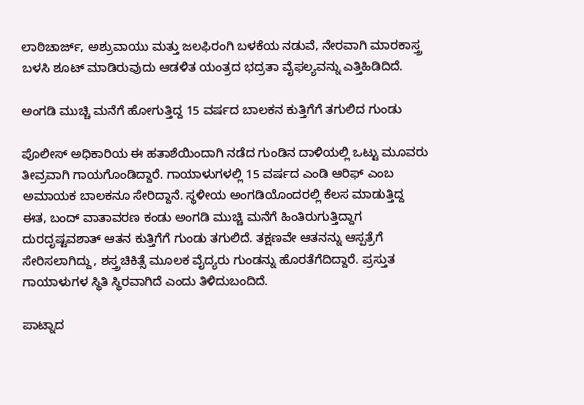ಲಾಠಿಚಾರ್ಜ್, ಅಶ್ರುವಾಯು ಮತ್ತು ಜಲಫಿರಂಗಿ ಬಳಕೆಯ ನಡುವೆ, ನೇರವಾಗಿ ಮಾರಕಾಸ್ತ್ರ ಬಳಸಿ ಶೂಟ್ ಮಾಡಿರುವುದು ಆಡಳಿತ ಯಂತ್ರದ ಭದ್ರತಾ ವೈಫಲ್ಯವನ್ನು ಎತ್ತಿಹಿಡಿದಿದೆ.

ಅಂಗಡಿ ಮುಚ್ಚಿ ಮನೆಗೆ ಹೋಗುತ್ತಿದ್ದ 15 ವರ್ಷದ ಬಾಲಕನ ಕುತ್ತಿಗೆಗೆ ತಗುಲಿದ ಗುಂಡು

ಪೊಲೀಸ್ ಅಧಿಕಾರಿಯ ಈ ಹತಾಶೆಯಿಂದಾಗಿ ನಡೆದ ಗುಂಡಿನ ದಾಳಿಯಲ್ಲಿ ಒಟ್ಟು ಮೂವರು ತೀವ್ರವಾಗಿ ಗಾಯಗೊಂಡಿದ್ದಾರೆ. ಗಾಯಾಳುಗಳಲ್ಲಿ 15 ವರ್ಷದ ಎಂಡಿ ಆರಿಫ್ ಎಂಬ ಅಮಾಯಕ ಬಾಲಕನೂ ಸೇರಿದ್ದಾನೆ. ಸ್ಥಳೀಯ ಅಂಗಡಿಯೊಂದರಲ್ಲಿ ಕೆಲಸ ಮಾಡುತ್ತಿದ್ದ ಈತ, ಬಂದ್ ವಾತಾವರಣ ಕಂಡು ಅಂಗಡಿ ಮುಚ್ಚಿ ಮನೆಗೆ ಹಿಂತಿರುಗುತ್ತಿದ್ದಾಗ ದುರದೃಷ್ಟವಶಾತ್ ಆತನ ಕುತ್ತಿಗೆಗೆ ಗುಂಡು ತಗುಲಿದೆ. ತಕ್ಷಣವೇ ಆತನನ್ನು ಆಸ್ಪತ್ರೆಗೆ ಸೇರಿಸಲಾಗಿದ್ದು, ಶಸ್ತ್ರಚಿಕಿತ್ಸೆ ಮೂಲಕ ವೈದ್ಯರು ಗುಂಡನ್ನು ಹೊರತೆಗೆದಿದ್ದಾರೆ. ಪ್ರಸ್ತುತ ಗಾಯಾಳುಗಳ ಸ್ಥಿತಿ ಸ್ಥಿರವಾಗಿದೆ ಎಂದು ತಿಳಿದುಬಂದಿದೆ.

ಪಾಟ್ನಾದ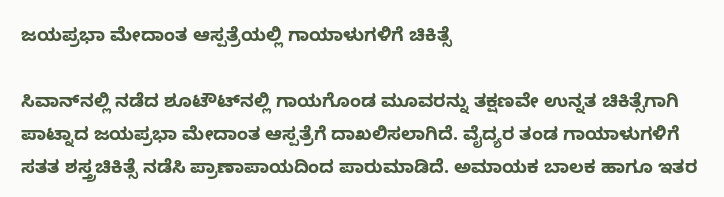ಜಯಪ್ರಭಾ ಮೇದಾಂತ ಆಸ್ಪತ್ರೆಯಲ್ಲಿ ಗಾಯಾಳುಗಳಿಗೆ ಚಿಕಿತ್ಸೆ

ಸಿವಾನ್‌ನಲ್ಲಿ ನಡೆದ ಶೂಟೌಟ್‌ನಲ್ಲಿ ಗಾಯಗೊಂಡ ಮೂವರನ್ನು ತಕ್ಷಣವೇ ಉನ್ನತ ಚಿಕಿತ್ಸೆಗಾಗಿ ಪಾಟ್ನಾದ ಜಯಪ್ರಭಾ ಮೇದಾಂತ ಆಸ್ಪತ್ರೆಗೆ ದಾಖಲಿಸಲಾಗಿದೆ. ವೈದ್ಯರ ತಂಡ ಗಾಯಾಳುಗಳಿಗೆ ಸತತ ಶಸ್ತ್ರಚಿಕಿತ್ಸೆ ನಡೆಸಿ ಪ್ರಾಣಾಪಾಯದಿಂದ ಪಾರುಮಾಡಿದೆ. ಅಮಾಯಕ ಬಾಲಕ ಹಾಗೂ ಇತರ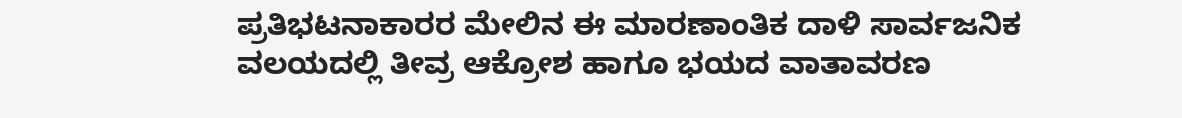ಪ್ರತಿಭಟನಾಕಾರರ ಮೇಲಿನ ಈ ಮಾರಣಾಂತಿಕ ದಾಳಿ ಸಾರ್ವಜನಿಕ ವಲಯದಲ್ಲಿ ತೀವ್ರ ಆಕ್ರೋಶ ಹಾಗೂ ಭಯದ ವಾತಾವರಣ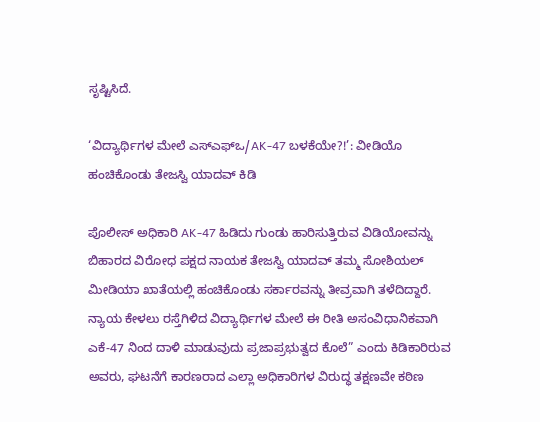ಸೃಷ್ಟಿಸಿದೆ.

‘ವಿದ್ಯಾರ್ಥಿಗಳ ಮೇಲೆ ಎಸ್‌ಎಫ್‌ಒ/AK-47 ಬಳಕೆಯೇ?!’: ವೀಡಿಯೊ ಹಂಚಿಕೊಂಡು ತೇಜಸ್ವಿ ಯಾದವ್ ಕಿಡಿ

ಪೊಲೀಸ್ ಅಧಿಕಾರಿ AK-47 ಹಿಡಿದು ಗುಂಡು ಹಾರಿಸುತ್ತಿರುವ ವಿಡಿಯೋವನ್ನು ಬಿಹಾರದ ವಿರೋಧ ಪಕ್ಷದ ನಾಯಕ ತೇಜಸ್ವಿ ಯಾದವ್ ತಮ್ಮ ಸೋಶಿಯಲ್ ಮೀಡಿಯಾ ಖಾತೆಯಲ್ಲಿ ಹಂಚಿಕೊಂಡು ಸರ್ಕಾರವನ್ನು ತೀವ್ರವಾಗಿ ತಳೆದಿದ್ದಾರೆ. ನ್ಯಾಯ ಕೇಳಲು ರಸ್ತೆಗಿಳಿದ ವಿದ್ಯಾರ್ಥಿಗಳ ಮೇಲೆ ಈ ರೀತಿ ಅಸಂವಿಧಾನಿಕವಾಗಿ ಎಕೆ-47 ನಿಂದ ದಾಳಿ ಮಾಡುವುದು ಪ್ರಜಾಪ್ರಭುತ್ವದ ಕೊಲೆ” ಎಂದು ಕಿಡಿಕಾರಿರುವ ಅವರು, ಘಟನೆಗೆ ಕಾರಣರಾದ ಎಲ್ಲಾ ಅಧಿಕಾರಿಗಳ ವಿರುದ್ಧ ತಕ್ಷಣವೇ ಕಠಿಣ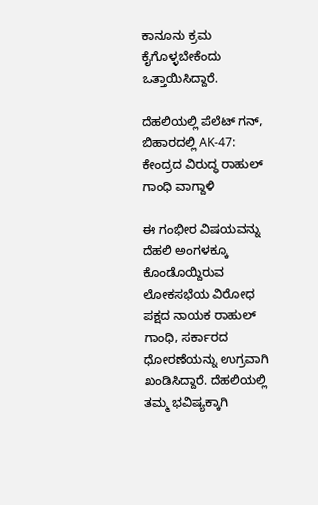ಕಾನೂನು ಕ್ರಮ ಕೈಗೊಳ್ಳಬೇಕೆಂದು ಒತ್ತಾಯಿಸಿದ್ದಾರೆ.

ದೆಹಲಿಯಲ್ಲಿ ಪೆಲೆಟ್ ಗನ್, ಬಿಹಾರದಲ್ಲಿ AK-47: ಕೇಂದ್ರದ ವಿರುದ್ಧ ರಾಹುಲ್ ಗಾಂಧಿ ವಾಗ್ದಾಳಿ

ಈ ಗಂಭೀರ ವಿಷಯವನ್ನು ದೆಹಲಿ ಅಂಗಳಕ್ಕೂ ಕೊಂಡೊಯ್ದಿರುವ ಲೋಕಸಭೆಯ ವಿರೋಧ ಪಕ್ಷದ ನಾಯಕ ರಾಹುಲ್ ಗಾಂಧಿ, ಸರ್ಕಾರದ ಧೋರಣೆಯನ್ನು ಉಗ್ರವಾಗಿ ಖಂಡಿಸಿದ್ದಾರೆ. ದೆಹಲಿಯಲ್ಲಿ ತಮ್ಮ ಭವಿಷ್ಯಕ್ಕಾಗಿ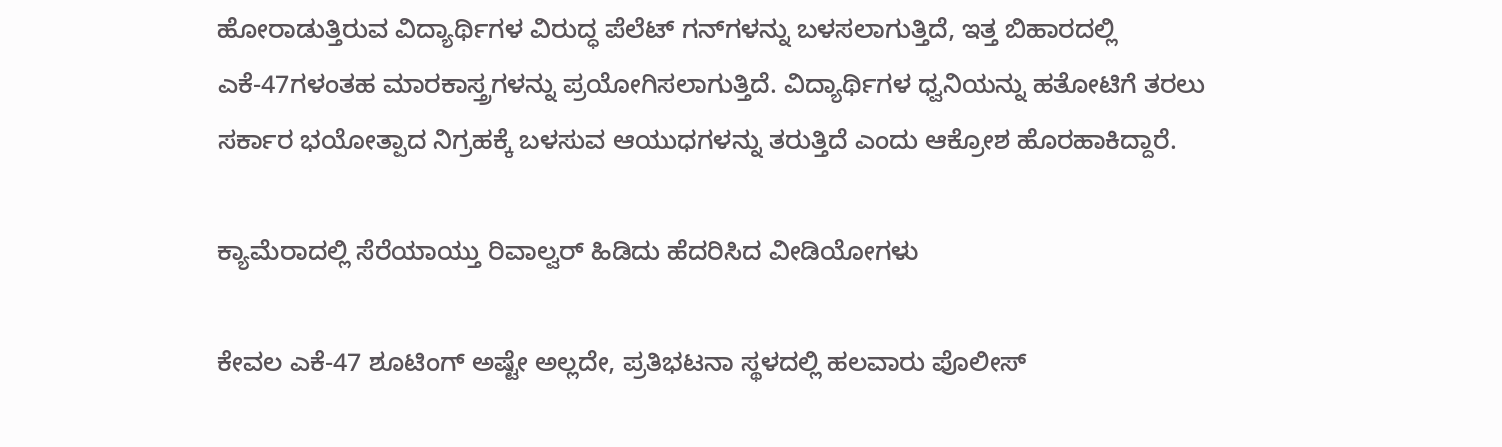ಹೋರಾಡುತ್ತಿರುವ ವಿದ್ಯಾರ್ಥಿಗಳ ವಿರುದ್ಧ ಪೆಲೆಟ್ ಗನ್‌ಗಳನ್ನು ಬಳಸಲಾಗುತ್ತಿದೆ, ಇತ್ತ ಬಿಹಾರದಲ್ಲಿ ಎಕೆ-47ಗಳಂತಹ ಮಾರಕಾಸ್ತ್ರಗಳನ್ನು ಪ್ರಯೋಗಿಸಲಾಗುತ್ತಿದೆ. ವಿದ್ಯಾರ್ಥಿಗಳ ಧ್ವನಿಯನ್ನು ಹತೋಟಿಗೆ ತರಲು ಸರ್ಕಾರ ಭಯೋತ್ಪಾದ ನಿಗ್ರಹಕ್ಕೆ ಬಳಸುವ ಆಯುಧಗಳನ್ನು ತರುತ್ತಿದೆ ಎಂದು ಆಕ್ರೋಶ ಹೊರಹಾಕಿದ್ದಾರೆ.

ಕ್ಯಾಮೆರಾದಲ್ಲಿ ಸೆರೆಯಾಯ್ತು ರಿವಾಲ್ವರ್ ಹಿಡಿದು ಹೆದರಿಸಿದ ವೀಡಿಯೋಗಳು

ಕೇವಲ ಎಕೆ-47 ಶೂಟಿಂಗ್ ಅಷ್ಟೇ ಅಲ್ಲದೇ, ಪ್ರತಿಭಟನಾ ಸ್ಥಳದಲ್ಲಿ ಹಲವಾರು ಪೊಲೀಸ್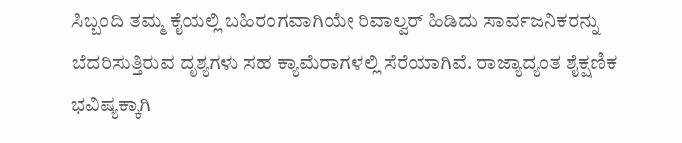ಸಿಬ್ಬಂದಿ ತಮ್ಮ ಕೈಯಲ್ಲಿ ಬಹಿರಂಗವಾಗಿಯೇ ರಿವಾಲ್ವರ್ ಹಿಡಿದು ಸಾರ್ವಜನಿಕರನ್ನು ಬೆದರಿಸುತ್ತಿರುವ ದೃಶ್ಯಗಳು ಸಹ ಕ್ಯಾಮೆರಾಗಳಲ್ಲಿ ಸೆರೆಯಾಗಿವೆ. ರಾಜ್ಯಾದ್ಯಂತ ಶೈಕ್ಷಣಿಕ ಭವಿಷ್ಯಕ್ಕಾಗಿ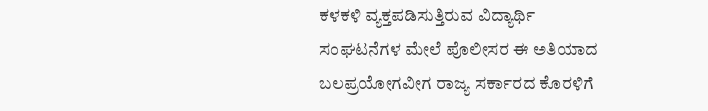ಕಳಕಳಿ ವ್ಯಕ್ತಪಡಿಸುತ್ತಿರುವ ವಿದ್ಯಾರ್ಥಿ ಸಂಘಟನೆಗಳ ಮೇಲೆ ಪೊಲೀಸರ ಈ ಅತಿಯಾದ ಬಲಪ್ರಯೋಗವೀಗ ರಾಜ್ಯ ಸರ್ಕಾರದ ಕೊರಳಿಗೆ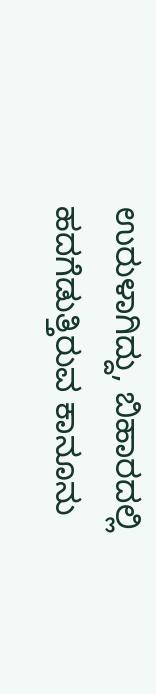ಉರುಳಾಗಿದ್ದು, ಬಿಹಾರದಲ್ಲಿ ಹದಗೆಡುತ್ತಿರುವ ಕಾನೂನು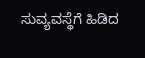ಸುವ್ಯವಸ್ಥೆಗೆ ಹಿಡಿದ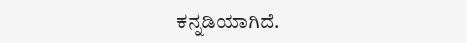ಕನ್ನಡಿಯಾಗಿದೆ.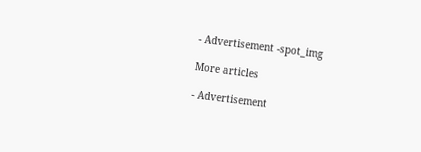- Advertisement -spot_img

More articles

- Advertisement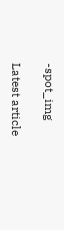-spot_img

Latest article